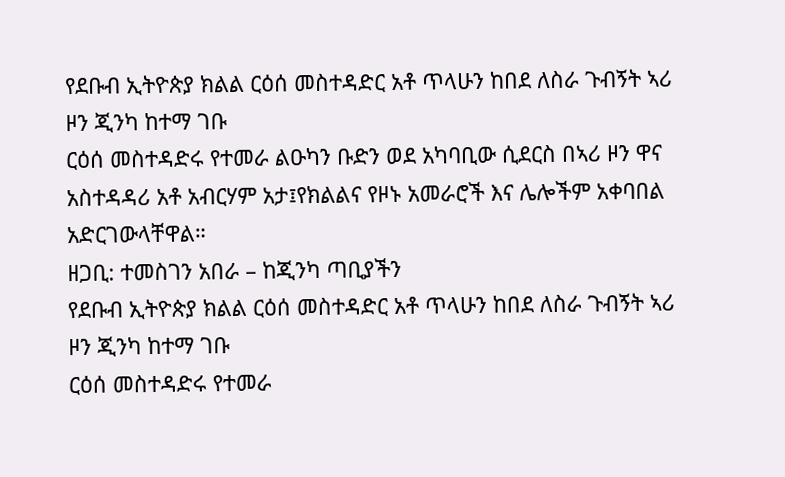የደቡብ ኢትዮጵያ ክልል ርዕሰ መስተዳድር አቶ ጥላሁን ከበደ ለስራ ጉብኝት ኣሪ ዞን ጂንካ ከተማ ገቡ
ርዕሰ መስተዳድሩ የተመራ ልዑካን ቡድን ወደ አካባቢው ሲደርስ በኣሪ ዞን ዋና አስተዳዳሪ አቶ አብርሃም አታ፤የክልልና የዞኑ አመራሮች እና ሌሎችም አቀባበል አድርገውላቸዋል።
ዘጋቢ: ተመስገን አበራ – ከጂንካ ጣቢያችን
የደቡብ ኢትዮጵያ ክልል ርዕሰ መስተዳድር አቶ ጥላሁን ከበደ ለስራ ጉብኝት ኣሪ ዞን ጂንካ ከተማ ገቡ
ርዕሰ መስተዳድሩ የተመራ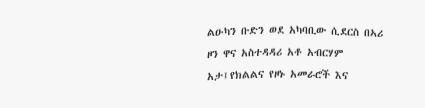ልዑካን ቡድን ወደ አካባቢው ሲደርስ በኣሪ ዞን ዋና አስተዳዳሪ አቶ አብርሃም አታ፤የክልልና የዞኑ አመራሮች እና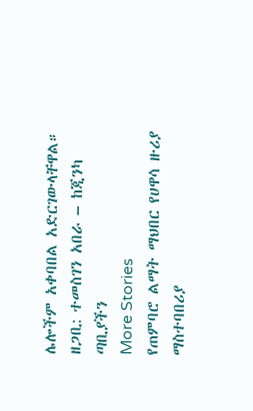ሌሎችም አቀባበል አድርገውላቸዋል።
ዘጋቢ: ተመስገን አበራ – ከጂንካ ጣቢያችን
More Stories
የጠምባሮ ልማት ማህበር የሀዋሳ ዙሪያ ማስተባበሪያ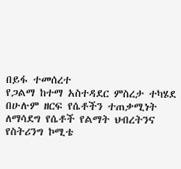በይፋ ተመሰረተ
የጋልማ ከተማ አስተዳደር ምስረታ ተካሄደ
በሁሉም ዘርፍ የሴቶችን ተጠቃሚነት ለማሳደግ የሴቶች የልማት ህብረትንና የስትሪንግ ኮሚቴ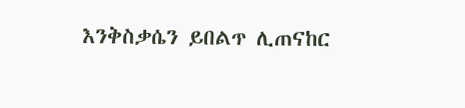እንቅስቃሴን ይበልጥ ሊጠናከር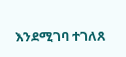እንደሚገባ ተገለጸ